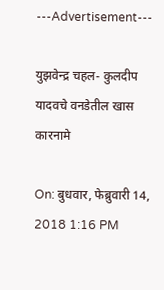---Advertisement---

युझवेन्द्र चहल- कुलदीप यादवचे वनडेतील खास कारनामे

On: बुधवार, फेब्रुवारी 14, 2018 1:16 PM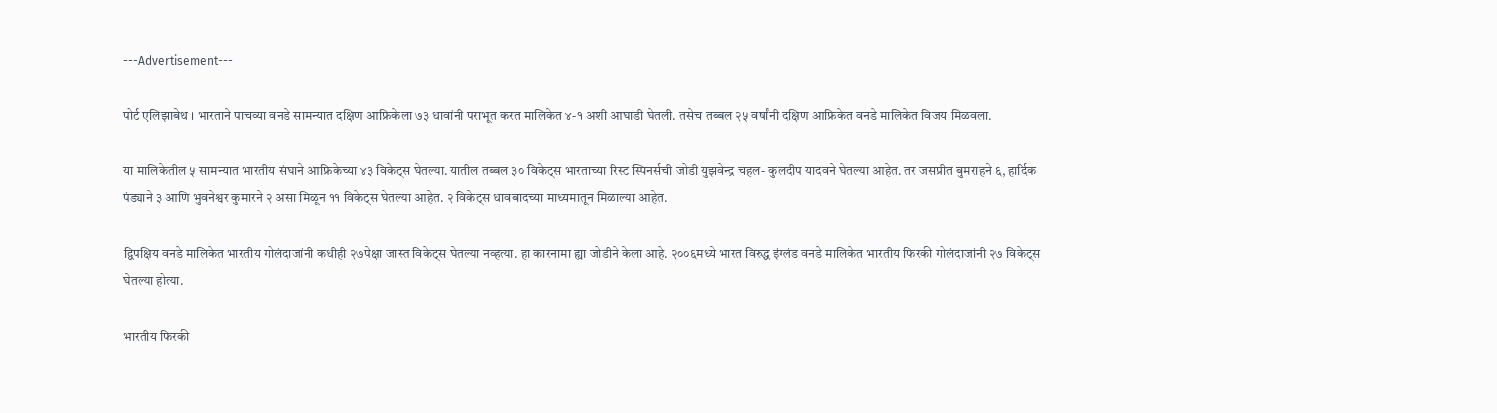---Advertisement---

पोर्ट एलिझाबेथ । भारताने पाचव्या वनडे सामन्यात दक्षिण आफ्रिकेला ७३ धावांनी पराभूत करत मालिकेत ४-१ अशी आघाडी घेतली. तसेच तब्बल २५ वर्षांनी दक्षिण आफ्रिकेत वनडे मालिकेत विजय मिळवला.

या मालिकेतील ५ सामन्यात भारतीय संघाने आफ्रिकेच्या ४३ विकेट्स घेतल्या. यातील तब्बल ३० विकेट्स भारताच्या रिस्ट स्पिनर्सची जोडी युझवेन्द्र चहल- कुलदीप यादवने घेतल्या आहेत. तर जसप्रीत बुमराहने ६, हार्दिक पंड्याने ३ आणि भुवनेश्वर कुमारने २ असा मिळून ११ विकेट्स घेतल्या आहेत. २ विकेट्स धावबादच्या माध्यमातून मिळाल्या आहेत.

द्विपक्षिय वनडे मालिकेत भारतीय गोलंदाजांनी कधीही २७पेक्षा जास्त विकेट्स घेतल्या नव्हत्या. हा कारनामा ह्या जोडीने केला आहे. २००६मध्ये भारत विरुद्ध इंग्लंड वनडे मालिकेत भारतीय फिरकी गोलंदाजांनी २७ विकेट्स घेतल्या होत्या.

भारतीय फिरकी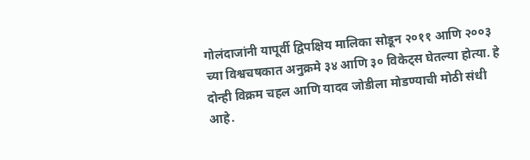गोलंदाजांनी यापूर्वी द्विपक्षिय मालिका सोडून २०११ आणि २००३ च्या विश्वचषकात अनुक्रमे ३४ आणि ३० विकेट्स घेतल्या होत्या. हे दोन्ही विक्रम चहल आणि यादव जोडीला मोडण्याची मोठी संधी आहे.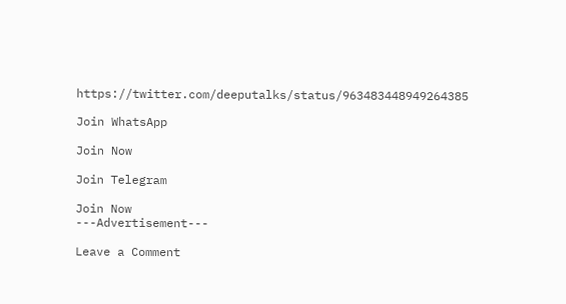https://twitter.com/deeputalks/status/963483448949264385

Join WhatsApp

Join Now

Join Telegram

Join Now
---Advertisement---

Leave a Comment